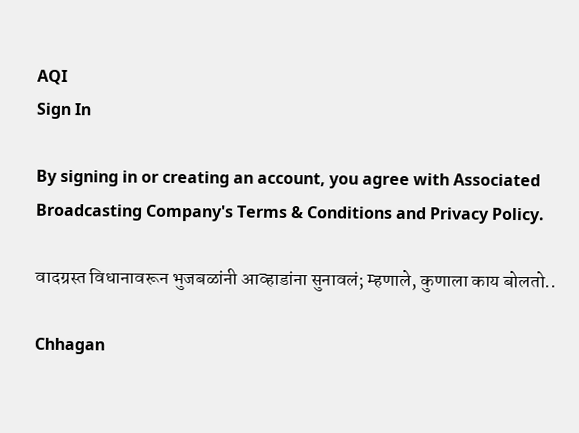AQI
Sign In

By signing in or creating an account, you agree with Associated Broadcasting Company's Terms & Conditions and Privacy Policy.

वादग्रस्त विधानावरून भुजबळांनी आव्हाडांना सुनावलं; म्हणाले, कुणाला काय बोलतो..

Chhagan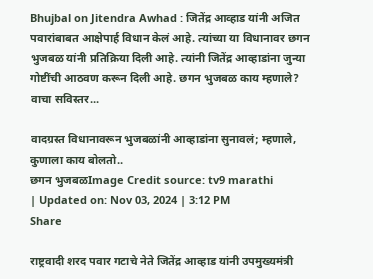Bhujbal on Jitendra Awhad : जितेंद्र आव्हाड यांनी अजित पवारांबाबत आक्षेपार्ह विधान केलं आहे. त्यांच्या या विधानावर छगन भुजबळ यांनी प्रतिक्रिया दिली आहे. त्यांनी जितेंद्र आव्हाडांना जुन्या गोष्टींची आठवण करून दिली आहे. छगन भुजबळ काय म्हणाले? वाचा सविस्तर...

वादग्रस्त विधानावरून भुजबळांनी आव्हाडांना सुनावलं; म्हणाले, कुणाला काय बोलतो..
छगन भुजबळImage Credit source: tv9 marathi
| Updated on: Nov 03, 2024 | 3:12 PM
Share

राष्ट्रवादी शरद पवार गटाचे नेते जितेंद्र आव्हाड यांनी उपमुख्यमंत्री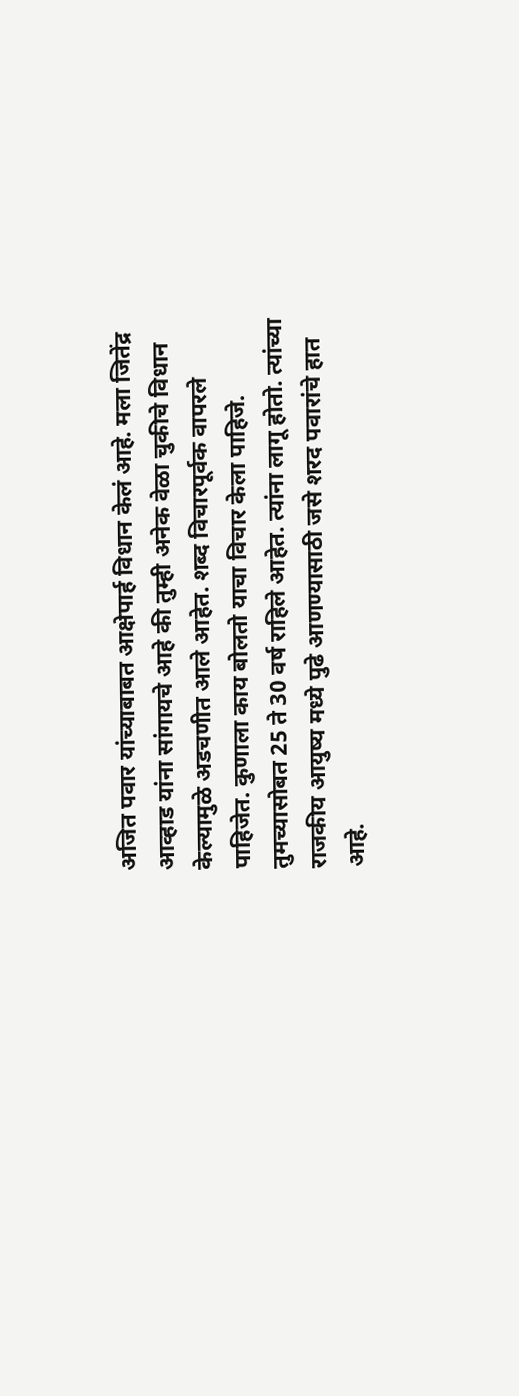अजित पवार यांच्याबाबत आक्षेपार्ह विधान केलं आहे. मला जितेंद्र आव्हाड यांना सांगायचे आहे की तुम्ही अनेक वेळा चुकीचे विधान केल्यामुळे अडचणीत आले आहेत. शब्द विचारपूर्वक वापरले पाहिजेत. कुणाला काय बोलतो याचा विचार केला पाहिजे. तुमच्यासोबत 25 ते 30 वर्ष राहिले आहेत. त्यांना लागू होतो. त्यांच्या राजकीय आयुष्य मध्ये पुढे आणण्यासाठी जसे शरद पवारांचे हात आहे.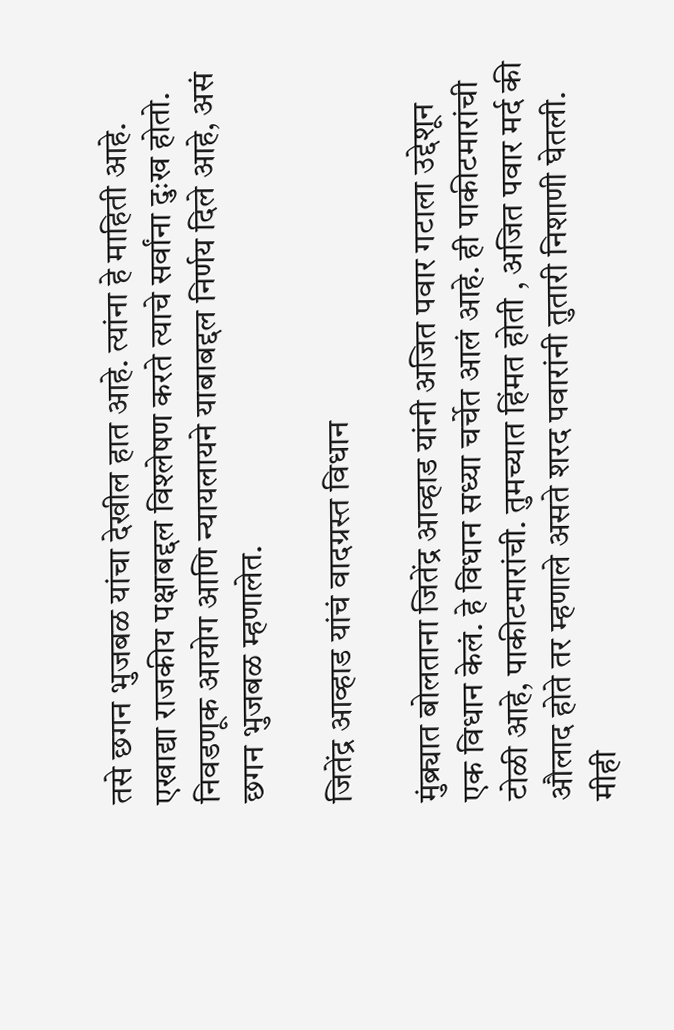तसे छगन भुजबळ यांचा देखील हात आहे. त्यांना हे माहिती आहे. एखाद्या राजकीय पक्षाबद्दल विश्लेषण करते त्याचे सर्वांना दुःख होतो. निवडणूक आयोग आणि न्यायलायने याबाबद्दल निर्णय दिले आहे, असं छगन भुजबळ म्हणालेत.

जितेंद्र आव्हाड यांचं वादग्रस्त विधान

मुंब्र्यात बोलताना जितेंद्र आव्हाड यांनी अजित पवार गटाला उद्देशून एक विधान केलं. हे विधान सध्या चर्चेत आलं आहे. ही पाकीटमारांची टोळी आहे, पाकीटमारांची. तुमच्यात हिंमत होती , अजित पवार मर्द की औलाद होते तर म्हणाले असते शरद पवारांनी तुतारी निशाणी घेतली. मीही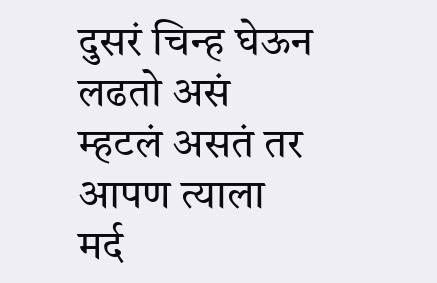दुसरं चिन्ह घेऊन लढतो असं म्हटलं असतं तर आपण त्याला मर्द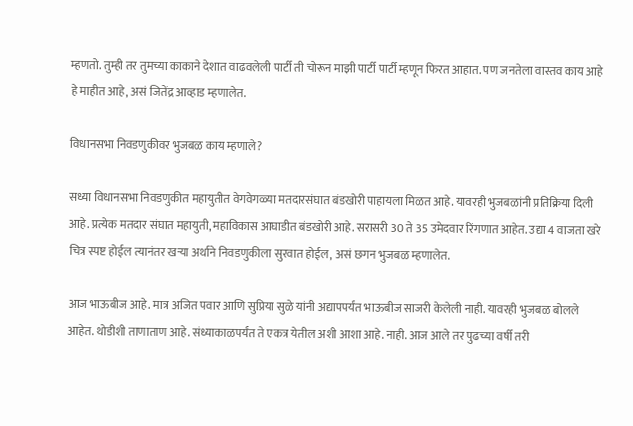म्हणतो. तुम्ही तर तुमच्या काकाने देशात वाढवलेली पार्टी ती चोरून माझी पार्टी पार्टी म्हणून फिरत आहात. पण जनतेला वास्तव काय आहे हे माहीत आहे, असं जितेंद्र आव्हाड म्हणालेत.

विधानसभा निवडणुकीवर भुजबळ काय म्हणाले?

सध्या विधानसभा निवडणुकीत महायुतीत वेगवेगळ्या मतदारसंघात बंडखोरी पाहायला मिळत आहे. यावरही भुजबळांनी प्रतिक्रिया दिली आहे. प्रत्येक मतदार संघात महायुती, महाविकास आघाडीत बंडखोरी आहे. सरासरी 30 ते 35 उमेदवार रिंगणात आहेत. उद्या 4 वाजता खरे चित्र स्पष्ट होईल त्यानंतर खऱ्या अर्थाने निवडणुकीला सुरवात होईल, असं छगन भुजबळ म्हणालेत.

आज भाऊबीज आहे. मात्र अजित पवार आणि सुप्रिया सुळे यांनी अद्यापपर्यंत भाऊबीज साजरी केलेली नाही. यावरही भुजबळ बोलले आहेत. थोडीशी ताणाताण आहे. संध्याकाळपर्यंत ते एकत्र येतील अशी आशा आहे. नाही. आज आले तर पुढच्या वर्षी तरी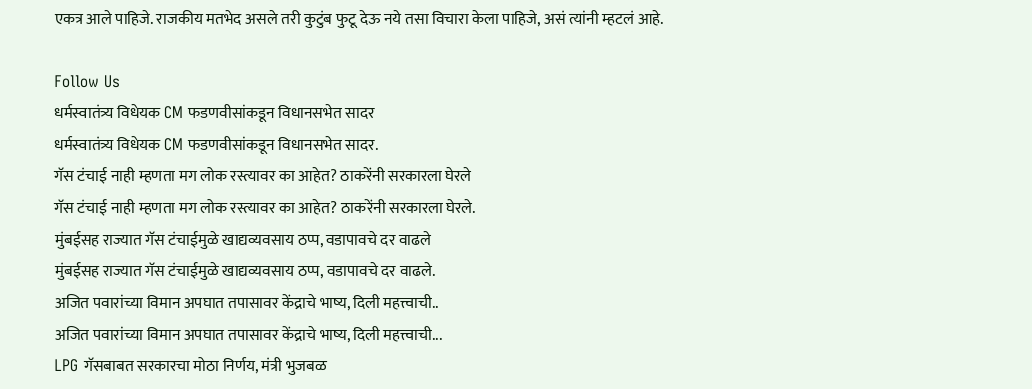एकत्र आले पाहिजे. राजकीय मतभेद असले तरी कुटुंब फुटू देऊ नये तसा विचारा केला पाहिजे, असं त्यांनी म्हटलं आहे.

Follow Us
धर्मस्वातंत्र्य विधेयक CM फडणवीसांकडून विधानसभेत सादर
धर्मस्वातंत्र्य विधेयक CM फडणवीसांकडून विधानसभेत सादर.
गॅस टंचाई नाही म्हणता मग लोक रस्त्यावर का आहेत? ठाकरेंनी सरकारला घेरले
गॅस टंचाई नाही म्हणता मग लोक रस्त्यावर का आहेत? ठाकरेंनी सरकारला घेरले.
मुंबईसह राज्यात गॅस टंचाईमुळे खाद्यव्यवसाय ठप्प, वडापावचे दर वाढले
मुंबईसह राज्यात गॅस टंचाईमुळे खाद्यव्यवसाय ठप्प, वडापावचे दर वाढले.
अजित पवारांच्या विमान अपघात तपासावर केंद्राचे भाष्य, दिली महत्त्वाची..
अजित पवारांच्या विमान अपघात तपासावर केंद्राचे भाष्य, दिली महत्त्वाची...
LPG गॅसबाबत सरकारचा मोठा निर्णय, मंत्री भुजबळ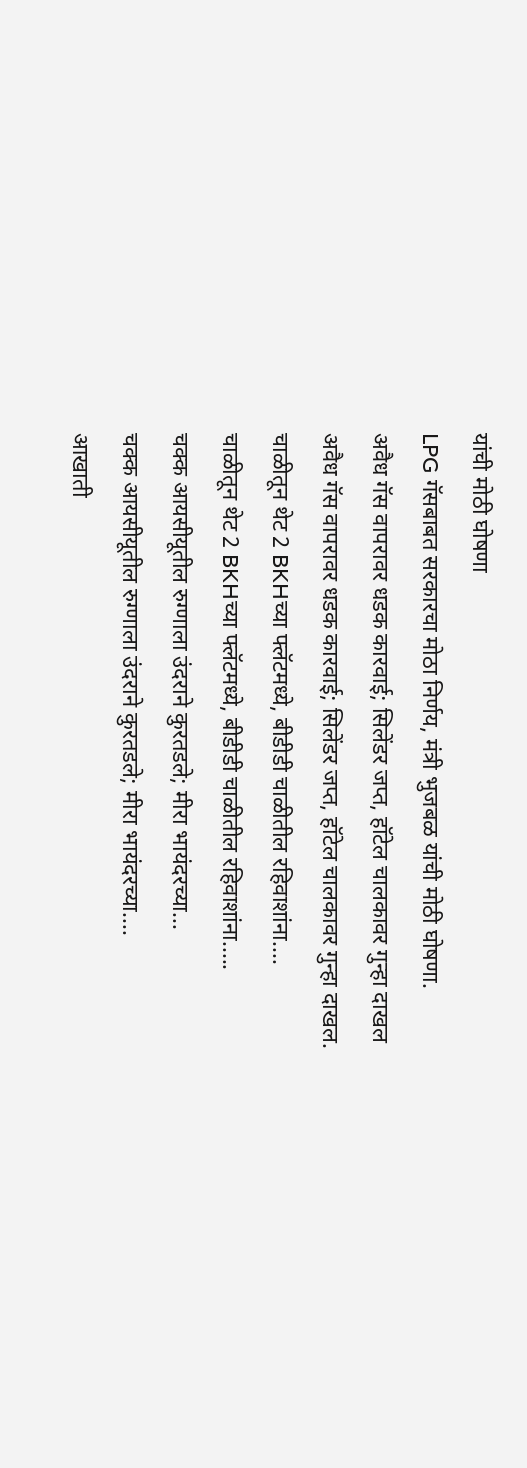यांची मोठी घोषणा
LPG गॅसबाबत सरकारचा मोठा निर्णय, मंत्री भुजबळ यांची मोठी घोषणा.
अवैध गॅस वापरावर धडक कारवाई; सिलेंडर जप्त, हॉटेल चालकावर गुन्हा दाखल
अवैध गॅस वापरावर धडक कारवाई; सिलेंडर जप्त, हॉटेल चालकावर गुन्हा दाखल.
चाळीतून थेट 2 BKHच्या फ्लॅटमध्ये, बीडीडी चाळीतील रहिवाशांना....
चाळीतून थेट 2 BKHच्या फ्लॅटमध्ये, बीडीडी चाळीतील रहिवाशांना.....
चक्क आयसीयूतील रुग्णाला उंदराने कुरतडले; मीरा भायंदरच्या...
चक्क आयसीयूतील रुग्णाला उंदराने कुरतडले; मीरा भायंदरच्या....
आखाती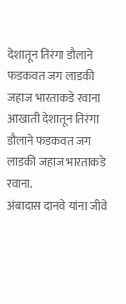देशातून तिरंगा डौलाने फडकवत जग लाडकी जहाज भारताकडे रवाना
आखाती देशातून तिरंगा डौलाने फडकवत जग लाडकी जहाज भारताकडे रवाना.
अंबादास दानवे यांना जीवे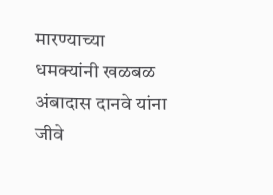मारण्याच्या धमक्यांनी खळबळ
अंबादास दानवे यांना जीवे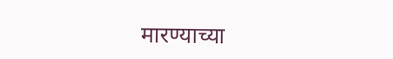मारण्याच्या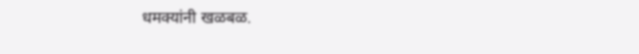धमक्यांनी खळबळ.